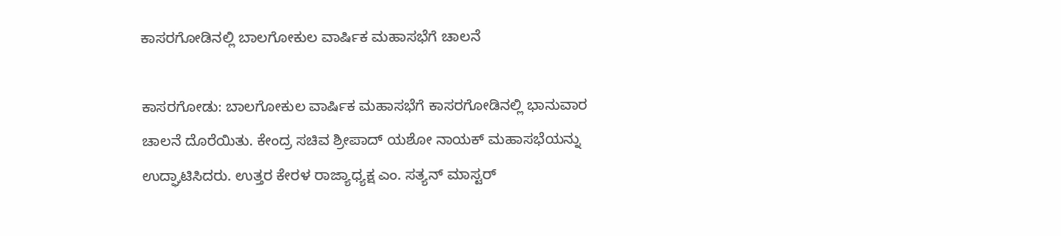ಕಾಸರಗೋಡಿನಲ್ಲಿ ಬಾಲಗೋಕುಲ ವಾರ್ಷಿಕ ಮಹಾಸಭೆಗೆ ಚಾಲನೆ

ಕಾಸರಗೋಡು: ಬಾಲಗೋಕುಲ ವಾರ್ಷಿಕ ಮಹಾಸಭೆಗೆ ಕಾಸರಗೋಡಿನಲ್ಲಿ ಭಾನುವಾರ ಚಾಲನೆ ದೊರೆಯಿತು. ಕೇಂದ್ರ ಸಚಿವ ಶ್ರೀಪಾದ್ ಯಶೋ ನಾಯಕ್ ಮಹಾಸಭೆಯನ್ನು ಉದ್ಘಾಟಿಸಿದರು. ಉತ್ತರ ಕೇರಳ ರಾಜ್ಯಾಧ್ಯಕ್ಷ ಎಂ. ಸತ್ಯನ್ ಮಾಸ್ಟರ್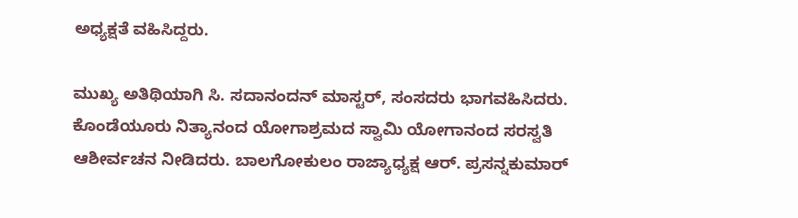ಅಧ್ಯಕ್ಷತೆ ವಹಿಸಿದ್ದರು.

ಮುಖ್ಯ ಅತಿಥಿಯಾಗಿ ಸಿ. ಸದಾನಂದನ್ ಮಾಸ್ಟರ್, ಸಂಸದರು ಭಾಗವಹಿಸಿದರು. ಕೊಂಡೆಯೂರು ನಿತ್ಯಾನಂದ ಯೋಗಾಶ್ರಮದ ಸ್ವಾಮಿ ಯೋಗಾನಂದ ಸರಸ್ವತಿ ಆಶೀರ್ವಚನ ನೀಡಿದರು. ಬಾಲಗೋಕುಲಂ ರಾಜ್ಯಾಧ್ಯಕ್ಷ ಆರ್. ಪ್ರಸನ್ನಕುಮಾರ್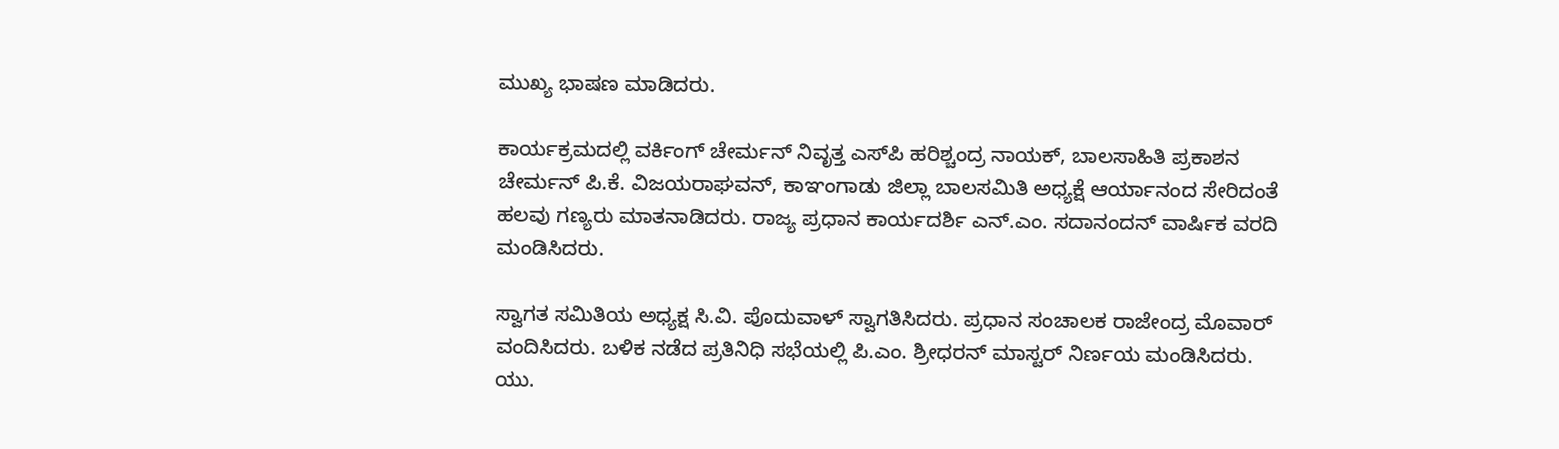ಮುಖ್ಯ ಭಾಷಣ ಮಾಡಿದರು.

ಕಾರ್ಯಕ್ರಮದಲ್ಲಿ ವರ್ಕಿಂಗ್ ಚೇರ್ಮನ್ ನಿವೃತ್ತ ಎಸ್‌ಪಿ ಹರಿಶ್ಚಂದ್ರ ನಾಯಕ್, ಬಾಲಸಾಹಿತಿ ಪ್ರಕಾಶನ ಚೇರ್ಮನ್ ಪಿ.ಕೆ. ವಿಜಯರಾಘವನ್, ಕಾಞಂಗಾಡು ಜಿಲ್ಲಾ ಬಾಲಸಮಿತಿ ಅಧ್ಯಕ್ಷೆ ಆರ್ಯಾನಂದ ಸೇರಿದಂತೆ ಹಲವು ಗಣ್ಯರು ಮಾತನಾಡಿದರು. ರಾಜ್ಯ ಪ್ರಧಾನ ಕಾರ್ಯದರ್ಶಿ ಎನ್.ಎಂ. ಸದಾನಂದನ್ ವಾರ್ಷಿಕ ವರದಿ ಮಂಡಿಸಿದರು.

ಸ್ವಾಗತ ಸಮಿತಿಯ ಅಧ್ಯಕ್ಷ ಸಿ.ವಿ. ಪೊದುವಾಳ್ ಸ್ವಾಗತಿಸಿದರು. ಪ್ರಧಾನ ಸಂಚಾಲಕ ರಾಜೇಂದ್ರ ಮೊವಾರ್ ವಂದಿಸಿದರು. ಬಳಿಕ ನಡೆದ ಪ್ರತಿನಿಧಿ ಸಭೆಯಲ್ಲಿ ಪಿ.ಎಂ. ಶ್ರೀಧರನ್ ಮಾಸ್ಟರ್ ನಿರ್ಣಯ ಮಂಡಿಸಿದರು. ಯು.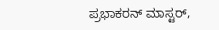ಪ್ರಭಾಕರನ್ ಮಾಸ್ಟರ್,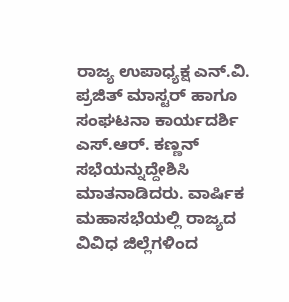ರಾಜ್ಯ ಉಪಾಧ್ಯಕ್ಷ ಎನ್.ವಿ. ಪ್ರಜಿತ್ ಮಾಸ್ಟರ್ ಹಾಗೂ ಸಂಘಟನಾ ಕಾರ್ಯದರ್ಶಿ ಎಸ್.ಆರ್. ಕಣ್ಣನ್ ಸಭೆಯನ್ನುದ್ದೇಶಿಸಿ ಮಾತನಾಡಿದರು. ವಾರ್ಷಿಕ ಮಹಾಸಭೆಯಲ್ಲಿ ರಾಜ್ಯದ ವಿವಿಧ ಜಿಲ್ಲೆಗಳಿಂದ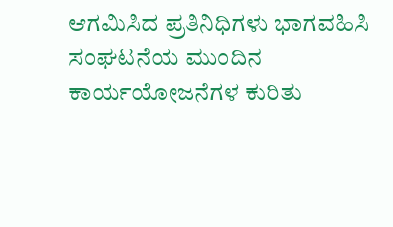ಆಗಮಿಸಿದ ಪ್ರತಿನಿಧಿಗಳು ಭಾಗವಹಿಸಿ ಸಂಘಟನೆಯ ಮುಂದಿನ ಕಾರ್ಯಯೋಜನೆಗಳ ಕುರಿತು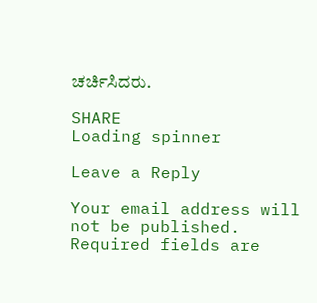ಚರ್ಚಿಸಿದರು.

SHARE
Loading spinner

Leave a Reply

Your email address will not be published. Required fields are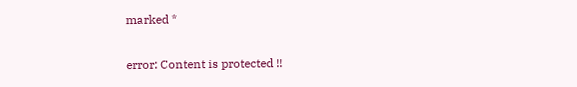marked *

error: Content is protected !!